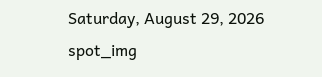Saturday, August 29, 2026
spot_img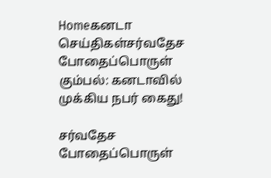Homeகனடா செய்திகள்சர்வதேச போதைப்பொருள் கும்பல்: கனடாவில் முக்கிய நபர் கைது!

சர்வதேச போதைப்பொருள்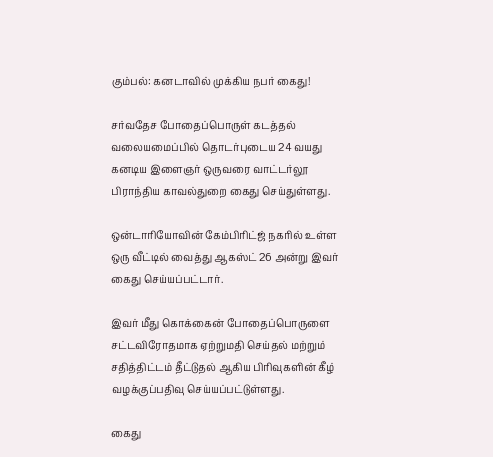கும்பல்: கனடாவில் முக்கிய நபர் கைது!

சர்வதேச போதைப்பொருள் கடத்தல் வலையமைப்பில் தொடர்புடைய 24 வயது கனடிய இளைஞர் ஒருவரை வாட்டர்லூ பிராந்திய காவல்துறை கைது செய்துள்ளது.

ஒன்டாரியோவின் கேம்பிரிட்ஜ் நகரில் உள்ள ஒரு வீட்டில் வைத்து ஆகஸ்ட் 26 அன்று இவர் கைது செய்யப்பட்டார்.

இவர் மீது கொக்கைன் போதைப்பொருளை சட்டவிரோதமாக ஏற்றுமதி செய்தல் மற்றும் சதித்திட்டம் தீட்டுதல் ஆகிய பிரிவுகளின் கீழ் வழக்குப்பதிவு செய்யப்பட்டுள்ளது.

கைது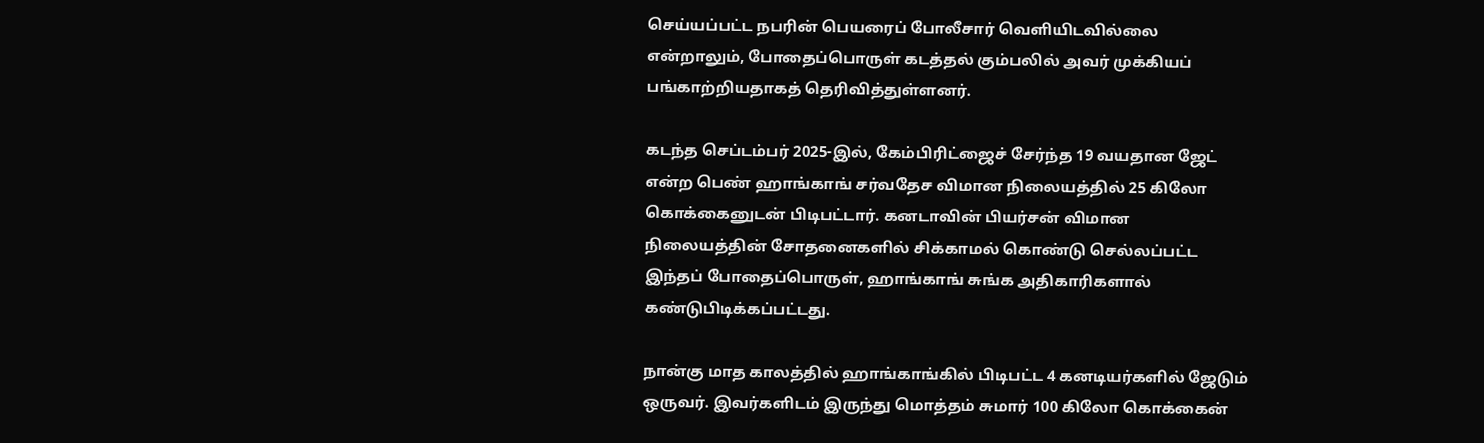செய்யப்பட்ட நபரின் பெயரைப் போலீசார் வெளியிடவில்லை என்றாலும், போதைப்பொருள் கடத்தல் கும்பலில் அவர் முக்கியப் பங்காற்றியதாகத் தெரிவித்துள்ளனர்.

கடந்த செப்டம்பர் 2025-இல், கேம்பிரிட்ஜைச் சேர்ந்த 19 வயதான ஜேட் என்ற பெண் ஹாங்காங் சர்வதேச விமான நிலையத்தில் 25 கிலோ கொக்கைனுடன் பிடிபட்டார். கனடாவின் பியர்சன் விமான நிலையத்தின் சோதனைகளில் சிக்காமல் கொண்டு செல்லப்பட்ட இந்தப் போதைப்பொருள், ஹாங்காங் சுங்க அதிகாரிகளால் கண்டுபிடிக்கப்பட்டது.

நான்கு மாத காலத்தில் ஹாங்காங்கில் பிடிபட்ட 4 கனடியர்களில் ஜேடும் ஒருவர். இவர்களிடம் இருந்து மொத்தம் சுமார் 100 கிலோ கொக்கைன்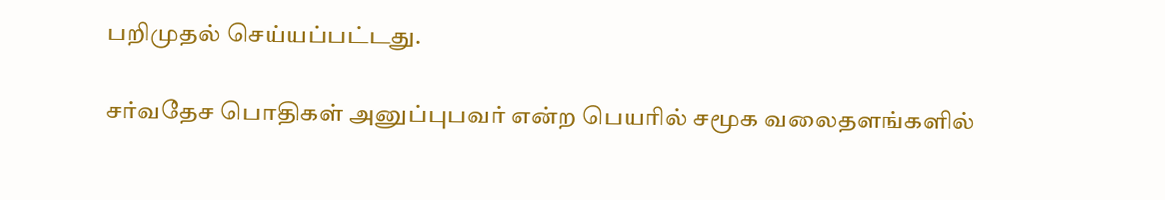பறிமுதல் செய்யப்பட்டது.

சர்வதேச பொதிகள் அனுப்புபவர் என்ற பெயரில் சமூக வலைதளங்களில்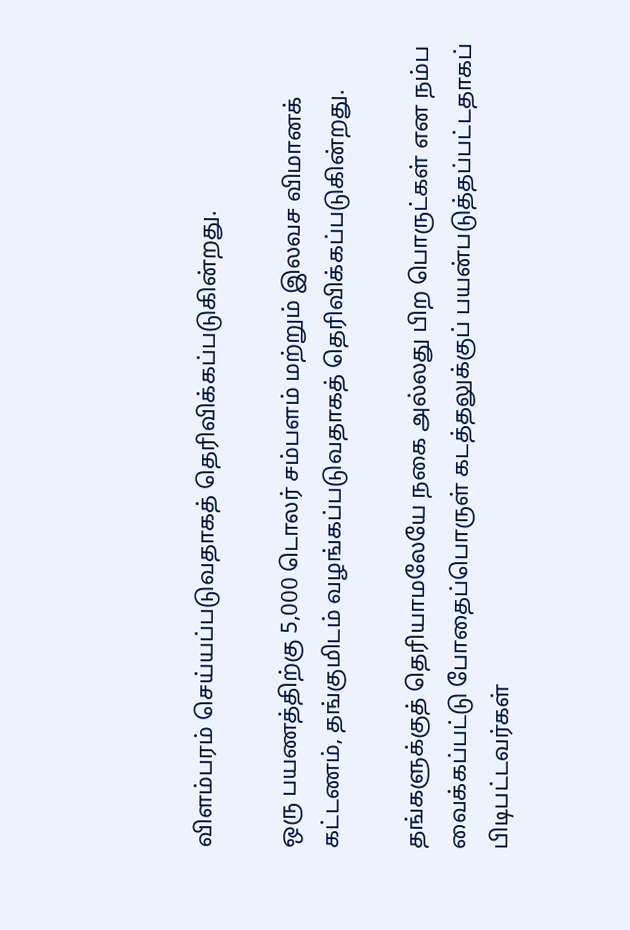விளம்பரம் செய்யப்படுவதாகத் தெரிவிக்கப்படுகின்றது.

ஒரு பயணத்திற்கு 5,000 டொலர் சம்பளம் மற்றும் இலவச விமானக் கட்டணம், தங்குமிடம் வழங்கப்படுவதாகத் தெரிவிக்கப்படுகின்றது.

தங்களுக்குத் தெரியாமலேயே நகை அல்லது பிற பொருட்கள் என நம்ப வைக்கப்பட்டு போதைப்பொருள் கடத்தலுக்குப் பயன்படுத்தப்பட்டதாகப் பிடிபட்டவர்கள்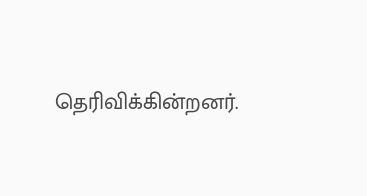தெரிவிக்கின்றனர்.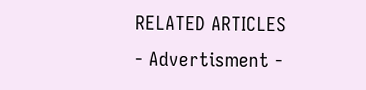RELATED ARTICLES
- Advertisment -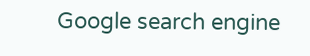Google search engine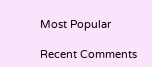Most Popular

Recent Comments